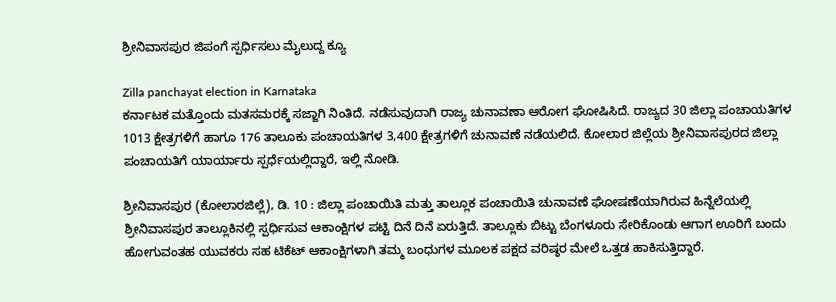ಶ್ರೀನಿವಾಸಪುರ ಜಿಪಂಗೆ ಸ್ಪರ್ಧಿಸಲು ಮೈಲುದ್ದ ಕ್ಯೂ

Zilla panchayat election in Karnataka
ಕರ್ನಾಟಕ ಮತ್ತೊಂದು ಮತಸಮರಕ್ಕೆ ಸಜ್ಜಾಗಿ ನಿಂತಿದೆ. ನಡೆಸುವುದಾಗಿ ರಾಜ್ಯ ಚುನಾವಣಾ ಆರೋಗ ಘೋಷಿಸಿದೆ. ರಾಜ್ಯದ 30 ಜಿಲ್ಲಾ ಪಂಚಾಯತಿಗಳ 1013 ಕ್ಷೇತ್ರಗಳಿಗೆ ಹಾಗೂ 176 ತಾಲೂಕು ಪಂಚಾಯತಿಗಳ 3,400 ಕ್ಷೇತ್ರಗಳಿಗೆ ಚುನಾವಣೆ ನಡೆಯಲಿದೆ. ಕೋಲಾರ ಜಿಲ್ಲೆಯ ಶ್ರೀನಿವಾಸಪುರದ ಜಿಲ್ಲಾ ಪಂಚಾಯತಿಗೆ ಯಾರ್ಯಾರು ಸ್ಪರ್ಧೆಯಲ್ಲಿದ್ದಾರೆ, ಇಲ್ಲಿ ನೋಡಿ.

ಶ್ರೀನಿವಾಸಪುರ (ಕೋಲಾರಜಿಲ್ಲೆ), ಡಿ. 10 : ಜಿಲ್ಲಾ ಪಂಚಾಯಿತಿ ಮತ್ತು ತಾಲ್ಲೂಕ ಪಂಚಾಯಿತಿ ಚುನಾವಣೆ ಘೋಷಣೆಯಾಗಿರುವ ಹಿನ್ನೆಲೆಯಲ್ಲಿ ಶ್ರೀನಿವಾಸಪುರ ತಾಲ್ಲೂಕಿನಲ್ಲಿ ಸ್ಪರ್ಧಿಸುವ ಆಕಾಂಕ್ಷಿಗಳ ಪಟ್ಟಿ ದಿನೆ ದಿನೆ ಏರುತ್ತಿದೆ. ತಾಲ್ಲೂಕು ಬಿಟ್ಟು ಬೆಂಗಳೂರು ಸೇರಿಕೊಂಡು ಆಗಾಗ ಊರಿಗೆ ಬಂದು ಹೋಗುವಂತಹ ಯುವಕರು ಸಹ ಟಿಕೆಟ್ ಆಕಾಂಕ್ಷಿಗಳಾಗಿ ತಮ್ಮ ಬಂಧುಗಳ ಮೂಲಕ ಪಕ್ಷದ ವರಿಷ್ಠರ ಮೇಲೆ ಒತ್ತಡ ಹಾಕಿಸುತ್ತಿದ್ದಾರೆ.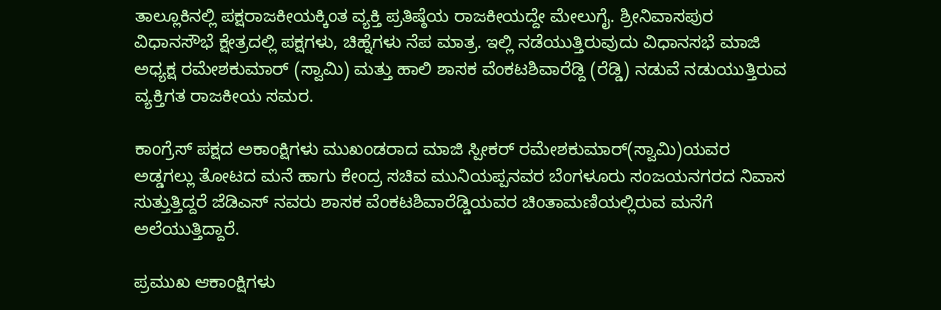ತಾಲ್ಲೂಕಿನಲ್ಲಿ ಪಕ್ಷರಾಜಕೀಯಕ್ಕಿಂತ ವ್ಯಕ್ತಿ ಪ್ರತಿಷ್ಠೆಯ ರಾಜಕೀಯದ್ದೇ ಮೇಲುಗೈ. ಶ್ರೀನಿವಾಸಪುರ ವಿಧಾನಸೌಭೆ ಕ್ಷೇತ್ರದಲ್ಲಿ ಪಕ್ಷಗಳು, ಚಿಹ್ನೆಗಳು ನೆಪ ಮಾತ್ರ. ಇಲ್ಲಿ ನಡೆಯುತ್ತಿರುವುದು ವಿಧಾನಸಭೆ ಮಾಜಿ ಅಧ್ಯಕ್ಷ ರಮೇಶಕುಮಾರ್ (ಸ್ವಾಮಿ) ಮತ್ತು ಹಾಲಿ ಶಾಸಕ ವೆಂಕಟಶಿವಾರೆಡ್ದಿ (ರೆಡ್ಡಿ) ನಡುವೆ ನಡುಯುತ್ತಿರುವ ವ್ಯಕ್ತಿಗತ ರಾಜಕೀಯ ಸಮರ.

ಕಾಂಗ್ರೆಸ್ ಪಕ್ಷದ ಅಕಾಂಕ್ಷಿಗಳು ಮುಖಂಡರಾದ ಮಾಜಿ ಸ್ಪೀಕರ್ ರಮೇಶಕುಮಾರ್(ಸ್ವಾಮಿ)ಯವರ ಅಡ್ಡಗಲ್ಲು ತೋಟದ ಮನೆ ಹಾಗು ಕೇಂದ್ರ ಸಚಿವ ಮುನಿಯಪ್ಪನವರ ಬೆಂಗಳೂರು ಸಂಜಯನಗರದ ನಿವಾಸ ಸುತ್ತುತ್ತಿದ್ದರೆ ಜೆಡಿಎಸ್ ನವರು ಶಾಸಕ ವೆಂಕಟಶಿವಾರೆಡ್ಡಿಯವರ ಚಿಂತಾಮಣಿಯಲ್ಲಿರುವ ಮನೆಗೆ ಅಲೆಯುತ್ತಿದ್ದಾರೆ.

ಪ್ರಮುಖ ಆಕಾಂಕ್ಷಿಗಳು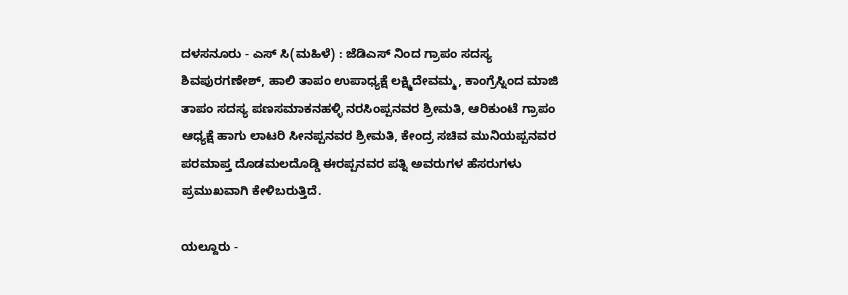ದಳಸನೂರು - ಎಸ್ ಸಿ(ಮಹಿಳೆ) : ಜೆಡಿಎಸ್ ನಿಂದ ಗ್ರಾಪಂ ಸದಸ್ಯ ಶಿವಪುರಗಣೇಶ್, ಹಾಲಿ ತಾಪಂ ಉಪಾಧ್ಯಕ್ಷೆ ಲಕ್ಷ್ಮಿದೇವಮ್ಮ, ಕಾಂಗ್ರೆಸ್ನಿಂದ ಮಾಜಿ ತಾಪಂ ಸದಸ್ಯ ಪಣಸಮಾಕನಹಳ್ಳಿ ನರಸಿಂಪ್ಪನವರ ಶ್ರೀಮತಿ, ಆರಿಕುಂಟೆ ಗ್ರಾಪಂ ಆಧ್ಯಕ್ಷೆ ಹಾಗು ಲಾಟರಿ ಸೀನಪ್ಪನವರ ಶ್ರೀಮತಿ, ಕೇಂದ್ರ ಸಚಿವ ಮುನಿಯಪ್ಪನವರ ಪರಮಾಪ್ತ ದೊಡಮಲದೊಡ್ಡಿ ಈರಪ್ಪನವರ ಪತ್ನಿ ಅವರುಗಳ ಹೆಸರುಗಳು ಪ್ರಮುಖವಾಗಿ ಕೇಳಿಬರುತ್ತಿದೆ.

ಯಲ್ದೂರು -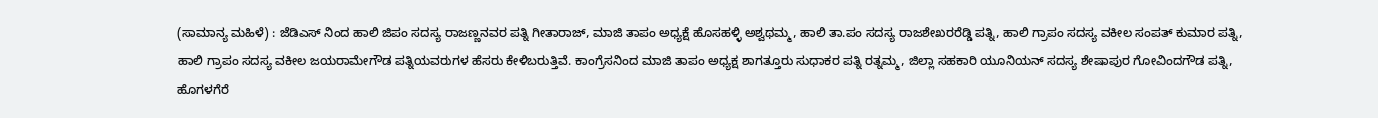(ಸಾಮಾನ್ಯ ಮಹಿಳೆ) : ಜೆಡಿಎಸ್ ನಿಂದ ಹಾಲಿ ಜಿಪಂ ಸದಸ್ಯ ರಾಜಣ್ಣನವರ ಪತ್ನಿ ಗೀತಾರಾಜ್, ಮಾಜಿ ತಾಪಂ ಅಧ್ಯಕ್ಷೆ ಹೊಸಹಳ್ಳಿ ಅಶ್ವಥಮ್ಮ, ಹಾಲಿ ತಾ.ಪಂ ಸದಸ್ಯ ರಾಜಶೇಖರರೆಡ್ಡಿ ಪತ್ನಿ, ಹಾಲಿ ಗ್ರಾಪಂ ಸದಸ್ಯ ವಕೀಲ ಸಂಪತ್ ಕುಮಾರ ಪತ್ನಿ, ಹಾಲಿ ಗ್ರಾಪಂ ಸದಸ್ಯ ವಕೀಲ ಜಯರಾಮೇಗೌಡ ಪತ್ನಿಯವರುಗಳ ಹೆಸರು ಕೇಳಿಬರುತ್ತಿವೆ. ಕಾಂಗ್ರೆಸನಿಂದ ಮಾಜಿ ತಾಪಂ ಅಧ್ಯಕ್ಷ ಶಾಗತ್ತೂರು ಸುಧಾಕರ ಪತ್ನಿ ರತ್ನಮ್ಮ, ಜಿಲ್ಲಾ ಸಹಕಾರಿ ಯೂನಿಯನ್ ಸದಸ್ಯ ಶೇಷಾಪುರ ಗೋವಿಂದಗೌಡ ಪತ್ನಿ, ಹೊಗಳಗೆರೆ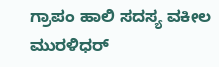ಗ್ರಾಪಂ ಹಾಲಿ ಸದಸ್ಯ ವಕೀಲ ಮುರಳಿಧರ್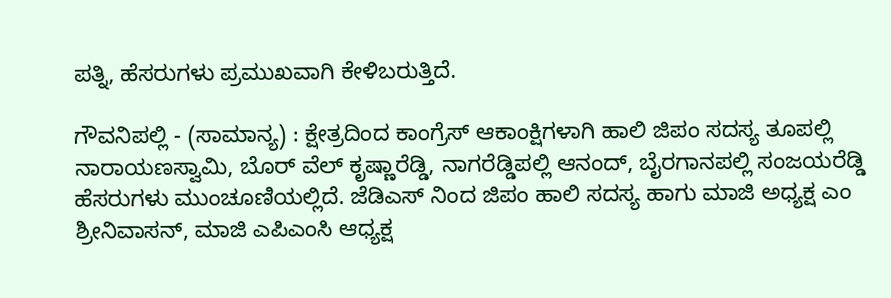ಪತ್ನಿ, ಹೆಸರುಗಳು ಪ್ರಮುಖವಾಗಿ ಕೇಳಿಬರುತ್ತಿದೆ.

ಗೌವನಿಪಲ್ಲಿ - (ಸಾಮಾನ್ಯ) : ಕ್ಷೇತ್ರದಿಂದ ಕಾಂಗ್ರೆಸ್ ಆಕಾಂಕ್ಷಿಗಳಾಗಿ ಹಾಲಿ ಜಿಪಂ ಸದಸ್ಯ ತೂಪಲ್ಲಿ ನಾರಾಯಣಸ್ವಾಮಿ, ಬೊರ್ ವೆಲ್ ಕೃಷ್ಣಾರೆಡ್ಡಿ, ನಾಗರೆಡ್ಡಿಪಲ್ಲಿ ಆನಂದ್, ಬೈರಗಾನಪಲ್ಲಿ ಸಂಜಯರೆಡ್ಡಿ ಹೆಸರುಗಳು ಮುಂಚೂಣಿಯಲ್ಲಿದೆ. ಜೆಡಿಎಸ್ ನಿಂದ ಜಿಪಂ ಹಾಲಿ ಸದಸ್ಯ ಹಾಗು ಮಾಜಿ ಅಧ್ಯಕ್ಷ ಎಂ ಶ್ರೀನಿವಾಸನ್, ಮಾಜಿ ಎಪಿಎಂಸಿ ಆಧ್ಯಕ್ಷ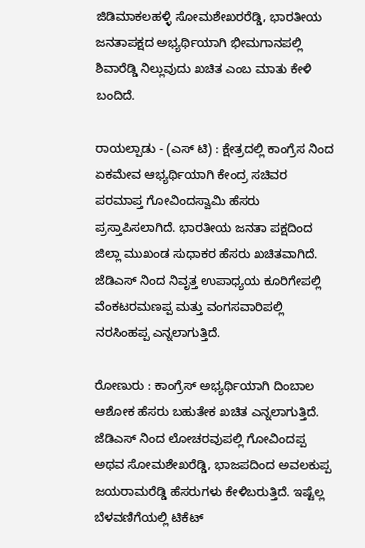ಜಿಡಿಮಾಕಲಹಳ್ಳಿ ಸೋಮಶೇಖರರೆಡ್ಡಿ, ಭಾರತೀಯ ಜನತಾಪಕ್ಷದ ಅಭ್ಯರ್ಥಿಯಾಗಿ ಭೀಮಗಾನಪಲ್ಲಿ ಶಿವಾರೆಡ್ಡಿ ನಿಲ್ಲುವುದು ಖಚಿತ ಎಂಬ ಮಾತು ಕೇಳಿ ಬಂದಿದೆ.

ರಾಯಲ್ಪಾಡು - (ಎಸ್ ಟಿ) : ಕ್ಷೇತ್ರದಲ್ಲಿ ಕಾಂಗ್ರೆಸ ನಿಂದ ಏಕಮೇವ ಆಭ್ಯರ್ಥಿಯಾಗಿ ಕೇಂದ್ರ ಸಚಿವರ ಪರಮಾಪ್ತ ಗೋವಿಂದಸ್ವಾಮಿ ಹೆಸರು ಪ್ರಸ್ತಾಪಿಸಲಾಗಿದೆ. ಭಾರತೀಯ ಜನತಾ ಪಕ್ಷದಿಂದ ಜಿಲ್ಲಾ ಮುಖಂಡ ಸುಧಾಕರ ಹೆಸರು ಖಚಿತವಾಗಿದೆ. ಜೆಡಿಎಸ್ ನಿಂದ ನಿವೃತ್ತ ಉಪಾಧ್ಯಯ ಕೂರಿಗೇಪಲ್ಲಿ ವೆಂಕಟರಮಣಪ್ಪ ಮತ್ತು ವಂಗಸವಾರಿಪಲ್ಲಿ ನರಸಿಂಹಪ್ಪ ಎನ್ನಲಾಗುತ್ತಿದೆ.

ರೋಣುರು : ಕಾಂಗ್ರೆಸ್ ಅಭ್ಯರ್ಥಿಯಾಗಿ ದಿಂಬಾಲ ಆಶೋಕ ಹೆಸರು ಬಹುತೇಕ ಖಚಿತ ಎನ್ನಲಾಗುತ್ತಿದೆ. ಜೆಡಿಎಸ್ ನಿಂದ ಲೋಚರವುಪಲ್ಲಿ ಗೋವಿಂದಪ್ಪ ಅಥವ ಸೋಮಶೇಖರೆಡ್ಡಿ, ಭಾಜಪದಿಂದ ಅವಲಕುಪ್ಪ ಜಯರಾಮರೆಡ್ಡಿ ಹೆಸರುಗಳು ಕೇಳಿಬರುತ್ತಿದೆ. ಇಷ್ಟೆಲ್ಲ ಬೆಳವಣಿಗೆಯಲ್ಲಿ ಟಿಕೆಟ್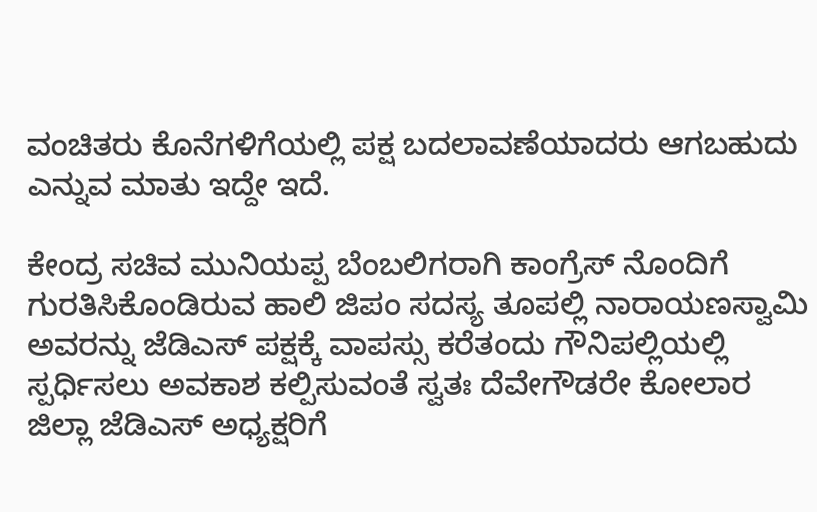ವಂಚಿತರು ಕೊನೆಗಳಿಗೆಯಲ್ಲಿ ಪಕ್ಷ ಬದಲಾವಣೆಯಾದರು ಆಗಬಹುದು ಎನ್ನುವ ಮಾತು ಇದ್ದೇ ಇದೆ.

ಕೇಂದ್ರ ಸಚಿವ ಮುನಿಯಪ್ಪ ಬೆಂಬಲಿಗರಾಗಿ ಕಾಂಗ್ರೆಸ್ ನೊಂದಿಗೆ ಗುರತಿಸಿಕೊಂಡಿರುವ ಹಾಲಿ ಜಿಪಂ ಸದಸ್ಯ ತೂಪಲ್ಲಿ ನಾರಾಯಣಸ್ವಾಮಿ ಅವರನ್ನು ಜೆಡಿಎಸ್ ಪಕ್ಷಕ್ಕೆ ವಾಪಸ್ಸು ಕರೆತಂದು ಗೌನಿಪಲ್ಲಿಯಲ್ಲಿ ಸ್ಪರ್ಧಿಸಲು ಅವಕಾಶ ಕಲ್ಪಿಸುವಂತೆ ಸ್ವತಃ ದೆವೇಗೌಡರೇ ಕೋಲಾರ ಜಿಲ್ಲಾ ಜೆಡಿಎಸ್ ಅಧ್ಯಕ್ಷರಿಗೆ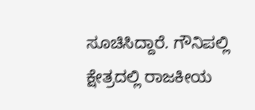ಸೂಚಿಸಿದ್ದಾರೆ. ಗೌನಿಪಲ್ಲಿ ಕ್ಷೇತ್ರದಲ್ಲಿ ರಾಜಕೀಯ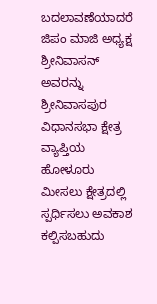ಬದಲಾವಣೆಯಾದರೆ ಜಿಪಂ ಮಾಜಿ ಅಧ್ಯಕ್ಷ ಶ್ರೀನಿವಾಸನ್ ಅವರನ್ನು ಶ್ರೀನಿವಾಸಪುರ ವಿಧಾನಸಭಾ ಕ್ಷೇತ್ರ ವ್ಯಾಪ್ತಿಯ ಹೋಳೂರು ಮೀಸಲು ಕ್ಷೇತ್ರದಲ್ಲಿ ಸ್ಪರ್ಧಿಸಲು ಅವಕಾಶ ಕಲ್ಪಿಸಬಹುದು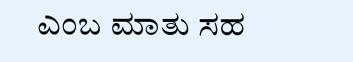ಎಂಬ ಮಾತು ಸಹ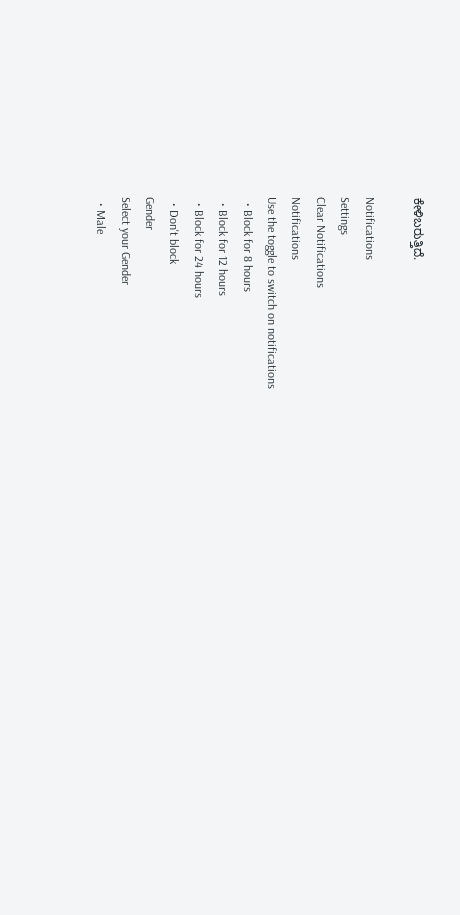ಕೇಳಿಬರುತ್ತಿದೆ.

Notifications
Settings
Clear Notifications
Notifications
Use the toggle to switch on notifications
  • Block for 8 hours
  • Block for 12 hours
  • Block for 24 hours
  • Don't block
Gender
Select your Gender
  • Male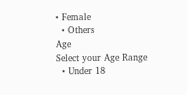• Female
  • Others
Age
Select your Age Range
  • Under 18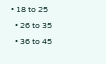• 18 to 25
  • 26 to 35
  • 36 to 45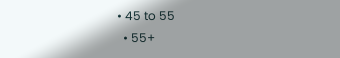• 45 to 55
  • 55+